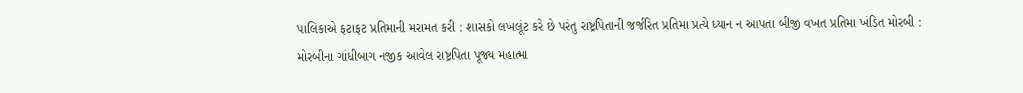પાલિકાએ ફટાફટ પ્રતિમાની મરામત કરી : શાસકો લખલૂંટ કરે છે પરંતુ રાષ્ટ્રપિતાની જર્જરિત પ્રતિમા પ્રત્યે ધ્યાન ન આપતા બીજી વખત પ્રતિમા ખંડિત મોરબી : મોરબીના ગાંધીબાગ નજીક આવેલ રાષ્ટ્રપિતા પૂજ્ય મહાત્મા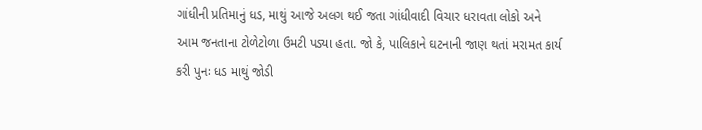ગાંધીની પ્રતિમાનું ધડ, માથું આજે અલગ થઈ જતા ગાંધીવાદી વિચાર ધરાવતા લોકો અને આમ જનતાના ટોળેટોળા ઉમટી પડ્યા હતા. જો કે, પાલિકાને ઘટનાની જાણ થતાં મરામત કાર્ય કરી પુનઃ ધડ માથું જોડી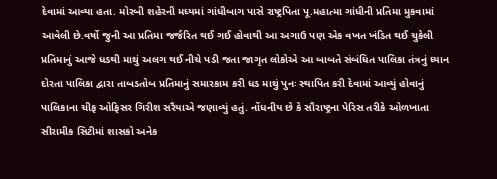દેવામાં આવ્યા હતા. મોરબી શહેરની મધ્યમાં ગાંધીબાગ પાસે રાષ્ટ્રપિતા પૂ.મહાત્મા ગાંધીની પ્રતિમા મુકવામાં આવેલી છે.વર્ષો જુની આ પ્રતિમા જર્જરિત થઈ ગઈ હોવાથી આ અગાઉ પણ એક વખત ખંડિત થઈ ચુકેલી પ્રતિમાનું આજે ધડથી માથું અલગ થઈ નીચે પડી જતા જાગૃત લોકોએ આ બાબતે સંબંધિત પાલિકા તંત્રનું ધ્યાન દોરતા પાલિકા દ્વારા તાબડતોબ પ્રતિમાનું સમારકામ કરી ધડ માથું પુનઃ સ્થાપિત કરી દેવામાં આવ્યું હોવાનું પાલિકાના ચીફ ઓફિસર ગિરીશ સરૈયાએ જણાવ્યું હતું. નોંધનીય છે કે સૌરાષ્ટ્રના પેરિસ તરીકે ઓળખાતા સીરામીક સિટીમાં શાસકો અનેક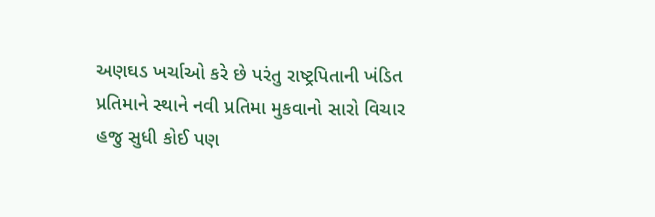અણઘડ ખર્ચાઓ કરે છે પરંતુ રાષ્ટ્રપિતાની ખંડિત પ્રતિમાને સ્થાને નવી પ્રતિમા મુકવાનો સારો વિચાર હજુ સુધી કોઈ પણ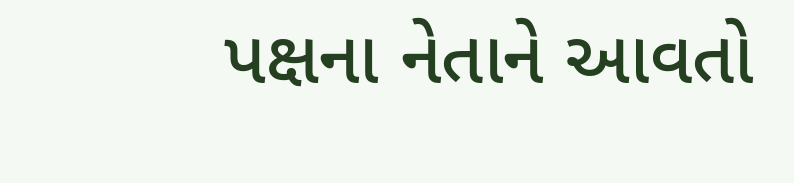પક્ષના નેતાને આવતો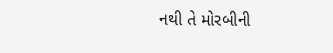નથી તે મોરબીની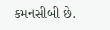કમનસીબી છે.